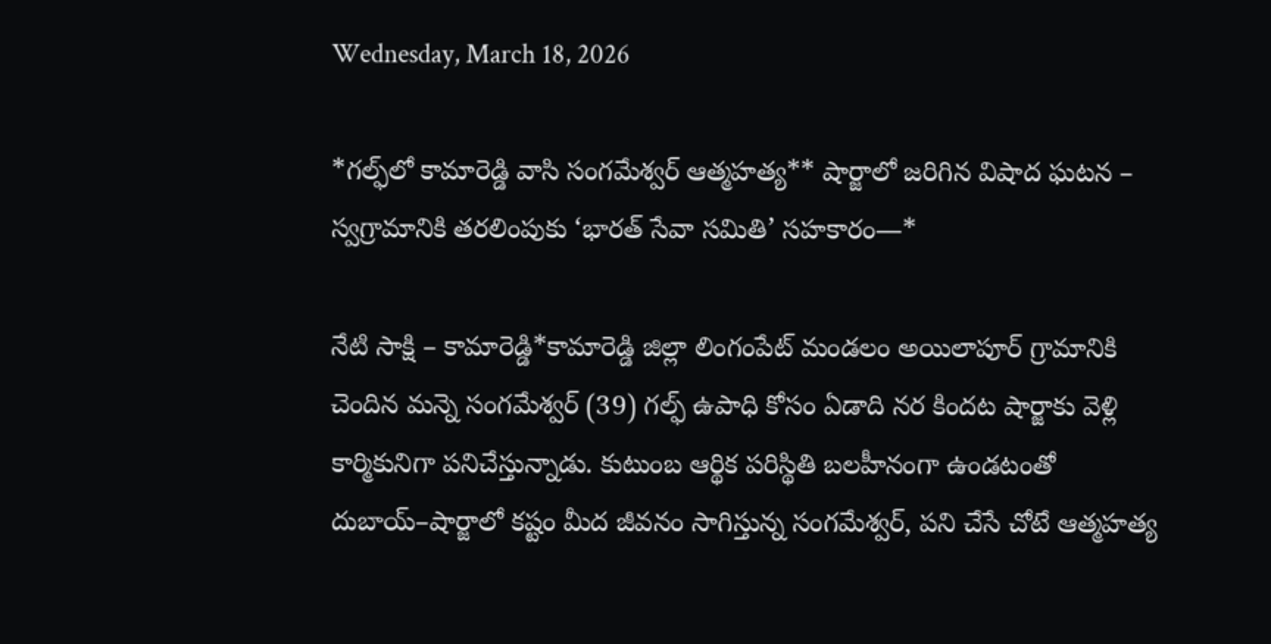Wednesday, March 18, 2026

*గల్ఫ్‌లో కామారెడ్డి వాసి సంగమేశ్వర్ ఆత్మహత్య** షార్జాలో జరిగిన విషాద ఘటన – స్వగ్రామానికి తరలింపుకు ‘భారత్ సేవా సమితి’ సహకారం—*

నేటి సాక్షి – కామారెడ్డి*కామారెడ్డి జిల్లా లింగంపేట్ మండలం అయిలాపూర్ గ్రామానికి చెందిన మన్నె సంగమేశ్వర్ (39) గల్ఫ్ ఉపాధి కోసం ఏడాది నర కిందట షార్జాకు వెళ్లి కార్మికునిగా పనిచేస్తున్నాడు. కుటుంబ ఆర్థిక పరిస్థితి బలహీనంగా ఉండటంతో దుబాయ్–షార్జాలో కష్టం మీద జీవనం సాగిస్తున్న సంగమేశ్వర్, పని చేసే చోటే ఆత్మహత్య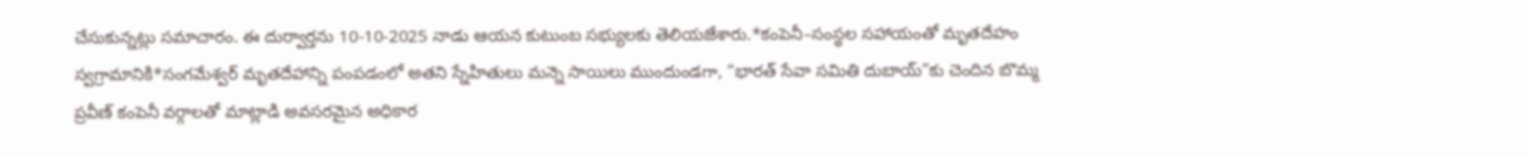చేసుకున్నట్లు సమాచారం. ఈ దుర్వార్తను 10-10-2025 నాడు ఆయన కుటుంబ సభ్యులకు తెలియజేశారు.*కంపెనీ–సంస్థల సహాయంతో మృతదేహం స్వగ్రామానికి*సంగమేశ్వర్ మృతదేహాన్ని పంపడంలో అతని స్నేహితులు మన్నె సాయిలు ముందుండగా, “భారత్ సేవా సమితి దుబాయ్”కు చెందిన బొమ్మ ప్రవీణ్ కంపెనీ వర్గాలతో మాట్లాడి అవసరమైన అధికార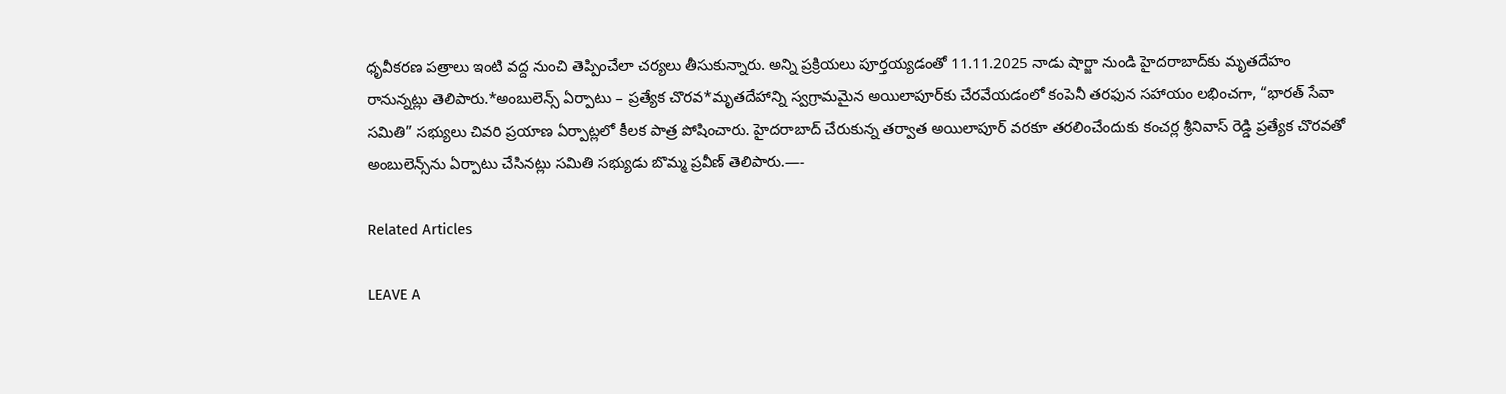ధృవీకరణ పత్రాలు ఇంటి వద్ద నుంచి తెప్పించేలా చర్యలు తీసుకున్నారు. అన్ని ప్రక్రియలు పూర్తయ్యడంతో 11.11.2025 నాడు షార్జా నుండి హైదరాబాద్‌కు మృతదేహం రానున్నట్లు తెలిపారు.*అంబులెన్స్ ఏర్పాటు – ప్రత్యేక చొరవ*మృతదేహాన్ని స్వగ్రామమైన అయిలాపూర్‌కు చేరవేయడంలో కంపెనీ తరఫున సహాయం లభించగా, “భారత్ సేవా సమితి” సభ్యులు చివరి ప్రయాణ ఏర్పాట్లలో కీలక పాత్ర పోషించారు. హైదరాబాద్ చేరుకున్న తర్వాత అయిలాపూర్ వరకూ తరలించేందుకు కంచర్ల శ్రీనివాస్ రెడ్డి ప్రత్యేక చొరవతో అంబులెన్స్‌ను ఏర్పాటు చేసినట్లు సమితి సభ్యుడు బొమ్మ ప్రవీణ్ తెలిపారు.—-

Related Articles

LEAVE A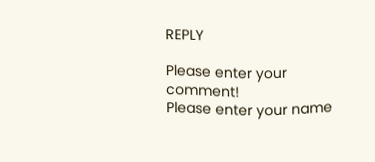REPLY

Please enter your comment!
Please enter your name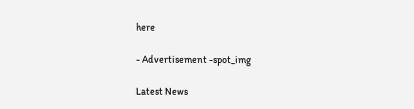here

- Advertisement -spot_img

Latest News